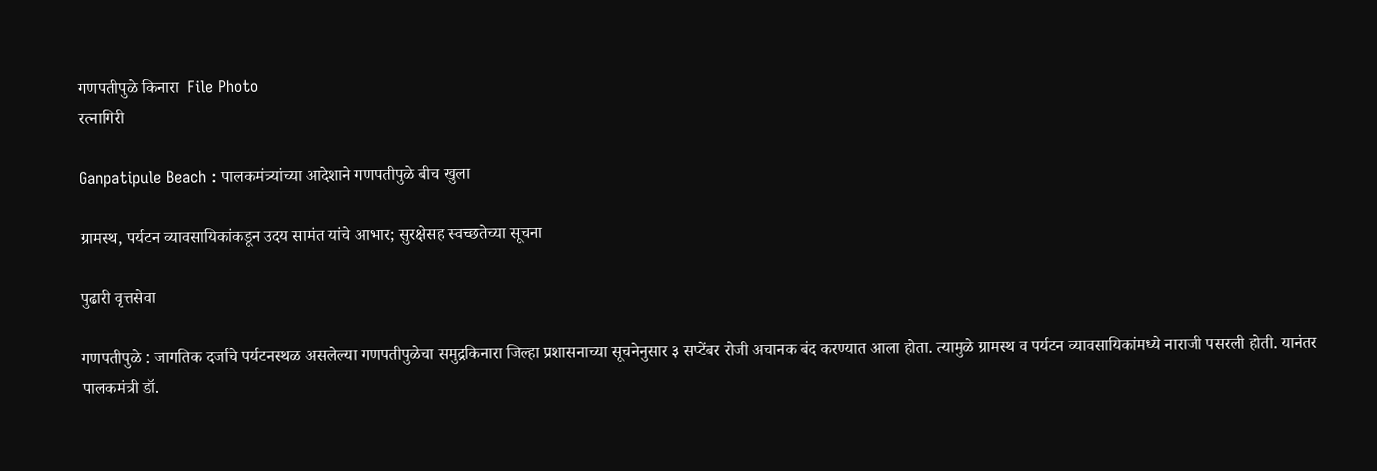गणपतीपुळे किनारा  File Photo
रत्नागिरी

Ganpatipule Beach : पालकमंत्र्यांच्या आदेशाने गणपतीपुळे बीच खुला

ग्रामस्थ, पर्यटन व्यावसायिकांकडून उदय सामंत यांचे आभार; सुरक्षेसह स्वच्छतेच्या सूचना

पुढारी वृत्तसेवा

गणपतीपुळे : जागतिक दर्जाचे पर्यटनस्थळ असलेल्या गणपतीपुळेचा समुद्रकिनारा जिल्हा प्रशासनाच्या सूचनेनुसार ३ सप्टेंबर रोजी अचानक बंद करण्यात आला होता. त्यामुळे ग्रामस्थ व पर्यटन व्यावसायिकांमध्ये नाराजी पसरली होती. यानंतर पालकमंत्री डॉ.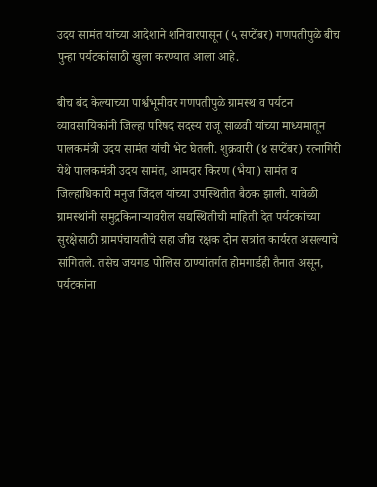उदय सामंत यांच्या आदेशाने शनिवारपासून (५ सप्टेंबर) गणपतीपुळे बीच पुन्हा पर्यटकांसाठी खुला करण्यात आला आहे.

बीच बंद केल्याच्या पार्श्वभूमीवर गणपतीपुळे ग्रामस्थ व पर्यटन व्यावसायिकांनी जिल्हा परिषद सदस्य राजू साळवी यांच्या माध्यमातून पालकमंत्री उदय सामंत यांची भेट घेतली. शुक्रवारी (४ सप्टेंबर) रत्नागिरी येथे पालकमंत्री उदय सामंत, आमदार किरण (भैया) सामंत व जिल्हाधिकारी मनुज जिंदल यांच्या उपस्थितीत बैठक झाली. यावेळी ग्रामस्थांनी समुद्रकिनाऱ्यावरील सद्यस्थितीची माहिती देत पर्यटकांच्या सुरक्षेसाठी ग्रामपंचायतीचे सहा जीव रक्षक दोन सत्रांत कार्यरत असल्याचे सांगितले. तसेच जयगड पोलिस ठाण्यांतर्गत होमगार्डही तैनात असून, पर्यटकांना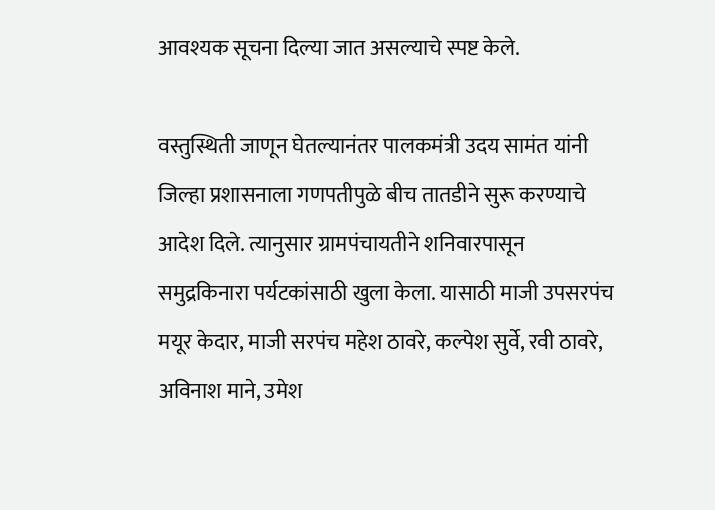आवश्यक सूचना दिल्या जात असल्याचे स्पष्ट केले.

वस्तुस्थिती जाणून घेतल्यानंतर पालकमंत्री उदय सामंत यांनी जिल्हा प्रशासनाला गणपतीपुळे बीच तातडीने सुरू करण्याचे आदेश दिले. त्यानुसार ग्रामपंचायतीने शनिवारपासून समुद्रकिनारा पर्यटकांसाठी खुला केला. यासाठी माजी उपसरपंच मयूर केदार, माजी सरपंच महेश ठावरे, कल्पेश सुर्वे, रवी ठावरे, अविनाश माने, उमेश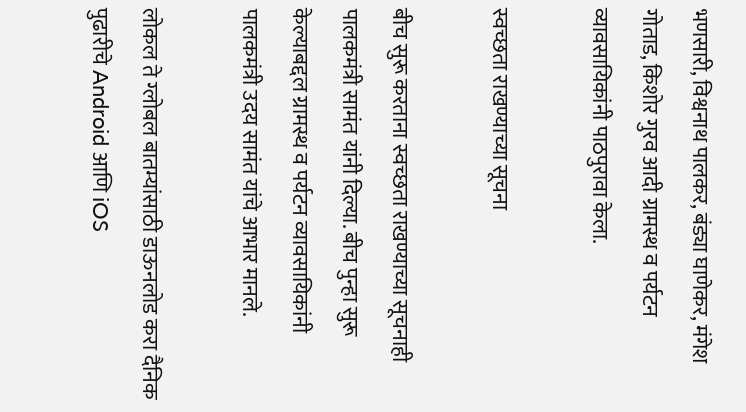भणसारी, विश्वनाथ पालकर, बंड्या घाणेकर, मंगेश गोताड, किशोर गुरव आदी ग्रामस्थ व पर्यटन व्यावसायिकांनी पाठपुरावा केला.

स्वच्छता राखण्याच्या सूचना

बीच सुरू करताना स्वच्छता राखण्याच्या सूचनाही पालकमंत्री सामंत यांनी दिल्या. बीच पुन्हा सुरू केल्याबद्दल ग्रामस्थ व पर्यटन व्यावसायिकांनी पालकमंत्री उदय सामंत यांचे आभार मानले.

लोकल ते ग्लोबल बातम्यांसाठी डाऊनलोड करा दैनिक पुढारीचे Android आणि iOS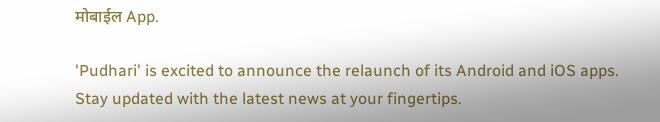मोबाईल App.

'Pudhari' is excited to announce the relaunch of its Android and iOS apps. Stay updated with the latest news at your fingertips.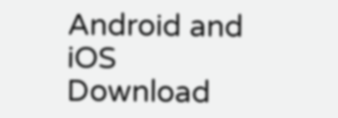Android and iOS Download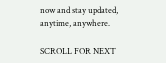now and stay updated, anytime, anywhere.

SCROLL FOR NEXT